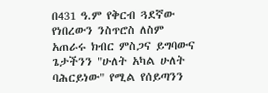በ431 ዓ.ም የቅርብ ጓደኛው የነበረውን ንስጥሮስ ለስም አጠራሩ ክብር ምስጋና ይግባውና ጌታችንን "ሁለት አካል ሁለት ባሕርይነው" የሚል የሰይጣንን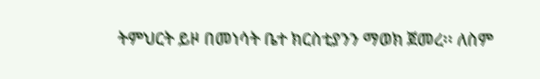ትምህርት ይዞ በመነሳት ቤተ ክርስቲያንን ማወክ ጀመረ፡፡ ለስም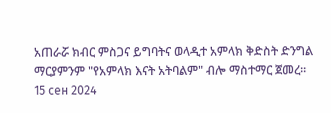አጠራሯ ክብር ምስጋና ይግባትና ወላዲተ አምላክ ቅድስት ድንግል ማርያምንም "የአምላክ እናት አትባልም" ብሎ ማስተማር ጀመረ፡፡
15 сен 2024